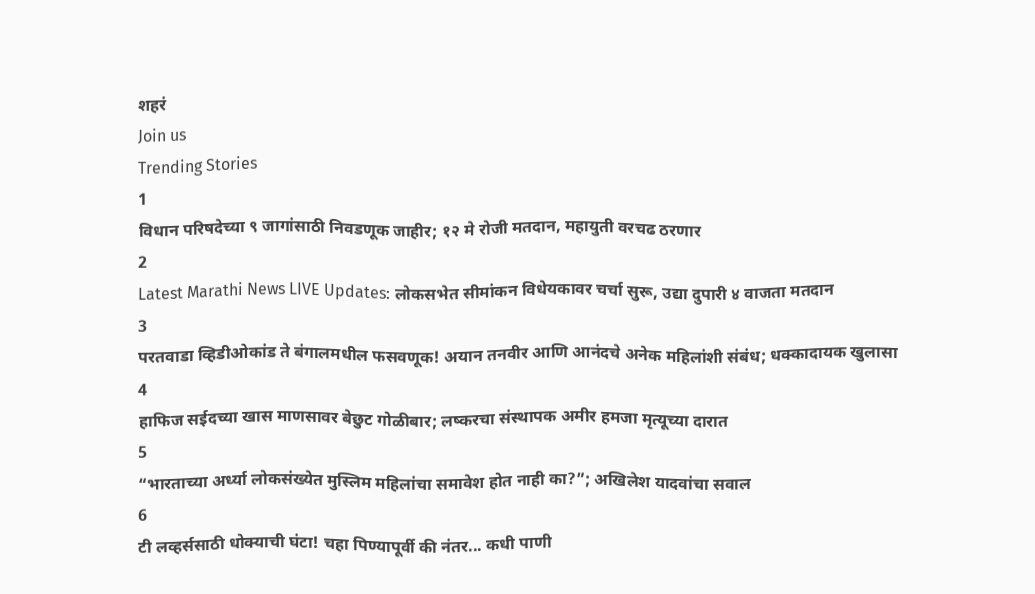शहरं
Join us
Trending Stories
1
विधान परिषदेच्या ९ जागांसाठी निवडणूक जाहीर; १२ मे रोजी मतदान, महायुती वरचढ ठरणार
2
Latest Marathi News LIVE Updates: लोकसभेत सीमांकन विधेयकावर चर्चा सुरू, उद्या दुपारी ४ वाजता मतदान
3
परतवाडा व्हिडीओकांड ते बंगालमधील फसवणूक! अयान तनवीर आणि आनंदचे अनेक महिलांशी संबंध; धक्कादायक खुलासा
4
हाफिज सईदच्या खास माणसावर बेछुट गोळीबार; लष्करचा संस्थापक अमीर हमजा मृत्यूच्या दारात
5
“भारताच्या अर्ध्या लोकसंख्येत मुस्लिम महिलांचा समावेश होत नाही का?”; अखिलेश यादवांचा सवाल
6
टी लव्हर्ससाठी धोक्याची घंटा! चहा पिण्यापूर्वी की नंतर... कधी पाणी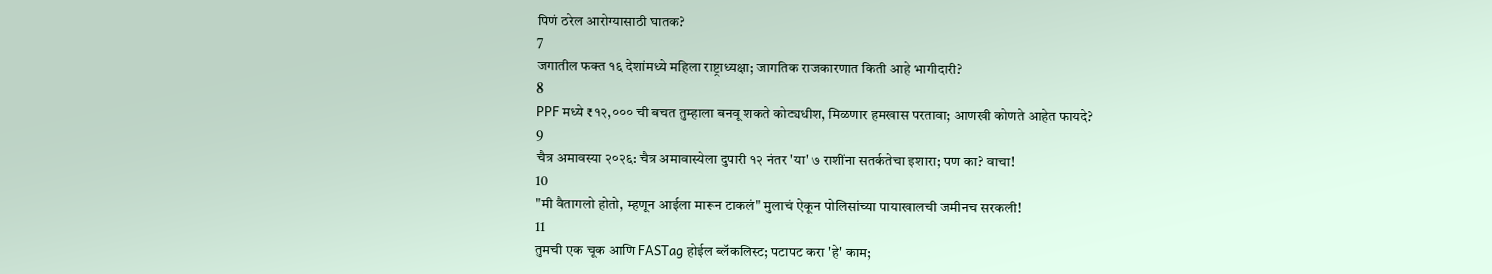पिणं ठरेल आरोग्यासाठी घातक?
7
जगातील फक्त १६ देशांमध्ये महिला राष्ट्राध्यक्षा; जागतिक राजकारणात किती आहे भागीदारी?
8
PPF मध्ये ₹१२,००० ची बचत तुम्हाला बनवू शकते कोट्यधीश, मिळणार हमखास परतावा; आणखी कोणते आहेत फायदे?
9
चैत्र अमावस्या २०२६: चैत्र अमावास्येला दुपारी १२ नंतर 'या' ७ राशींना सतर्कतेचा इशारा; पण का? वाचा!
10
"मी वैतागलो होतो, म्हणून आईला मारून टाकलं" मुलाचं ऐकून पोलिसांच्या पायाखालची जमीनच सरकली!
11
तुमची एक चूक आणि FASTag होईल ब्लॅकलिस्ट; पटापट करा 'हे' काम;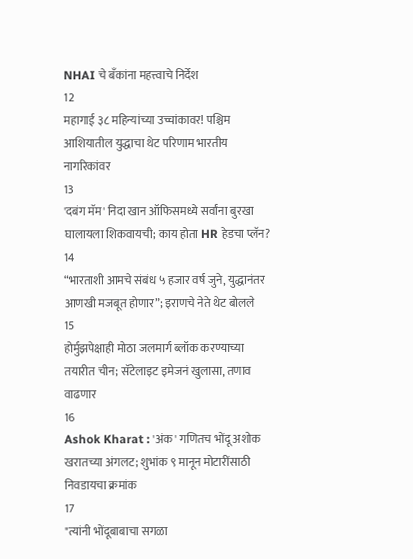NHAI चे बँकांना महत्त्वाचे निर्देश
12
महागाई ३८ महिन्यांच्या उच्चांकावर! पश्चिम आशियातील युद्धाचा थेट परिणाम भारतीय नागरिकांवर
13
'दबंग मॅम' निदा खान ऑफिसमध्ये सर्वांना बुरखा घालायला शिकवायची; काय होता HR हेडचा प्लॅन?
14
“भारताशी आमचे संबंध ५ हजार वर्ष जुने, युद्धानंतर आणखी मजबूत होणार”; इराणचे नेते थेट बोलले
15
होर्मुझपेक्षाही मोठा जलमार्ग ब्लॉक करण्याच्या तयारीत चीन; सॅटेलाइट इमेजनं खुलासा, तणाव वाढणार
16
Ashok Kharat : 'अंक' गणितच भोंदू अशोक खरातच्या अंगलट; शुभांक ९ मानून मोटारींसाठी निवडायचा क्रमांक
17
"त्यांनी भोंदूबाबाचा सगळा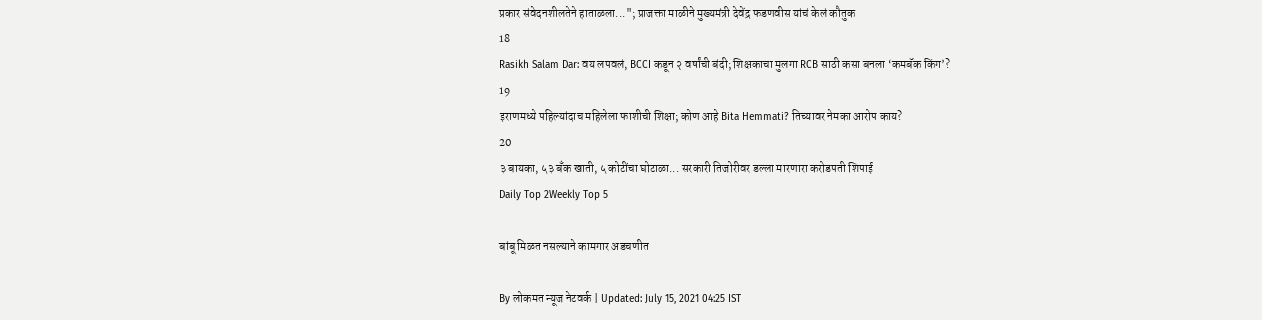प्रकार संवेदनशीलतेने हाताळला..."; प्राजक्ता माळीने मुख्यमंत्री देवेंद्र फडणवीस यांचं केलं कौतुक
18
Rasikh Salam Dar: वय लपवलं, BCCI कडून २ वर्षांची बंदी; शिक्षकाचा मुलगा RCB साठी कसा बनला ‘कमबॅक किंग’?
19
इराणमध्ये पहिल्यांदाच महिलेला फाशीची शिक्षा; कोण आहे Bita Hemmati? तिच्यावर नेमका आरोप काय?
20
३ बायका, ५३ बँक खाती, ५ कोटींचा घोटाळा... सरकारी तिजोरीवर डल्ला मारणारा करोडपती शिपाई
Daily Top 2Weekly Top 5

बांबू मिळत नसल्याने कामगार अडचणीत

By लोकमत न्यूज नेटवर्क | Updated: July 15, 2021 04:25 IST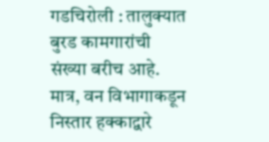गडचिरोली : तालुक्यात बुरड कामगारांची संख्या बरीच आहे. मात्र, वन विभागाकडून निस्तार हक्काद्वारे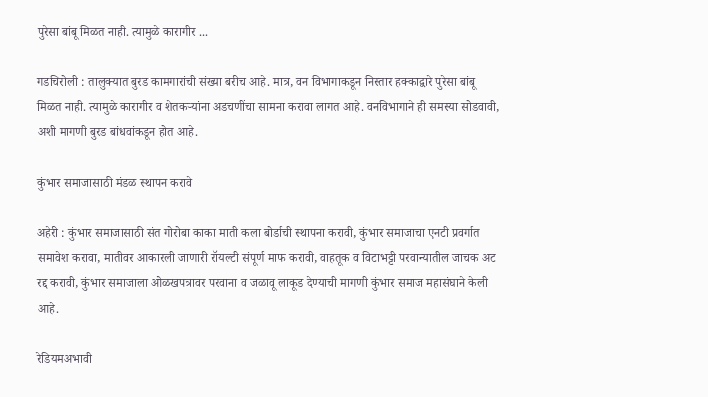पुरेसा बांबू मिळत नाही. त्यामुळे कारागीर ...

गडचिरोली : तालुक्यात बुरड कामगारांची संख्या बरीच आहे. मात्र, वन विभागाकडून निस्तार हक्काद्वारे पुरेसा बांबू मिळत नाही. त्यामुळे कारागीर व शेतकऱ्यांना अडचणींचा सामना करावा लागत आहे. वनविभागाने ही समस्या सोडवावी, अशी मागणी बुरड बांधवांकडून होत आहे.

कुंभार समाजासाठी मंडळ स्थापन करावे

अहेरी : कुंभार समाजासाठी संत गोरोबा काका माती कला बोर्डाची स्थापना करावी, कुंभार समाजाचा एनटी प्रवर्गात समावेश करावा, मातीवर आकारली जाणारी रॉयल्टी संपूर्ण माफ करावी, वाहतूक व विटाभट्टी परवान्यातील जाचक अट रद्द करावी, कुंभार समाजाला ओळखपत्रावर परवाना व जळावू लाकूड देण्याची मागणी कुंभार समाज महासंघाने केली आहे.

रेडियमअभावी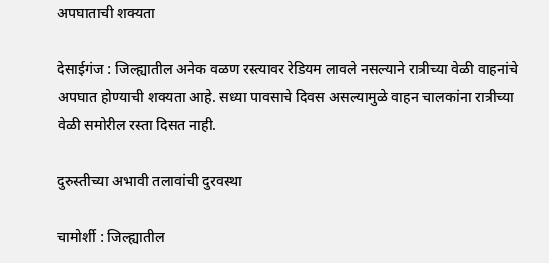अपघाताची शक्यता

देसाईगंज : जिल्ह्यातील अनेक वळण रस्त्यावर रेडियम लावले नसल्याने रात्रीच्या वेळी वाहनांचे अपघात होण्याची शक्यता आहे. सध्या पावसाचे दिवस असल्यामुळे वाहन चालकांना रात्रीच्या वेळी समोरील रस्ता दिसत नाही.

दुरुस्तीच्या अभावी तलावांची दुरवस्था

चामोर्शी : जिल्ह्यातील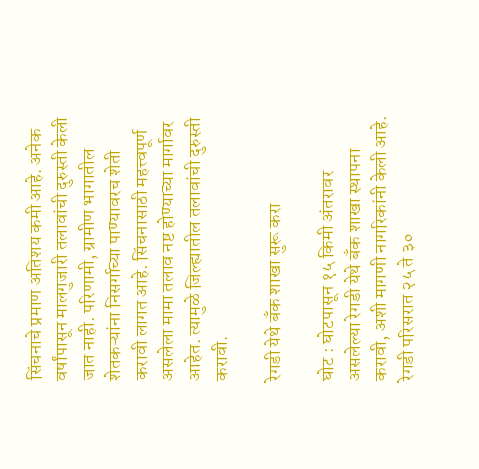सिंचनाचे प्रमाण अतिशय कमी आहे. अनेक वर्षांपासून मालगुजारी तलावांची दुरुस्ती केली जात नाही. परिणामी, ग्रामीण भागातील शेतकऱ्यांना निसर्गाच्या पाण्यावरच शेती करावी लागत आहे. सिंचनासाठी महत्त्वपूर्ण असलेला मामा तलाव नष्ट होण्याच्या मार्गावर आहेत. त्यामुळे जिल्ह्यातील तलावांची दुरुस्ती करावी.

रेगडी येथे बँक शाखा सुरू करा

घोट : घोटपासून १५ किमी अंतरावर असलेल्या रेगडी येथे बँक शाखा स्थापना करावी, अशी मागणी नागरिकांनी केली आहे. रेगडी परिसरात २५ ते ३०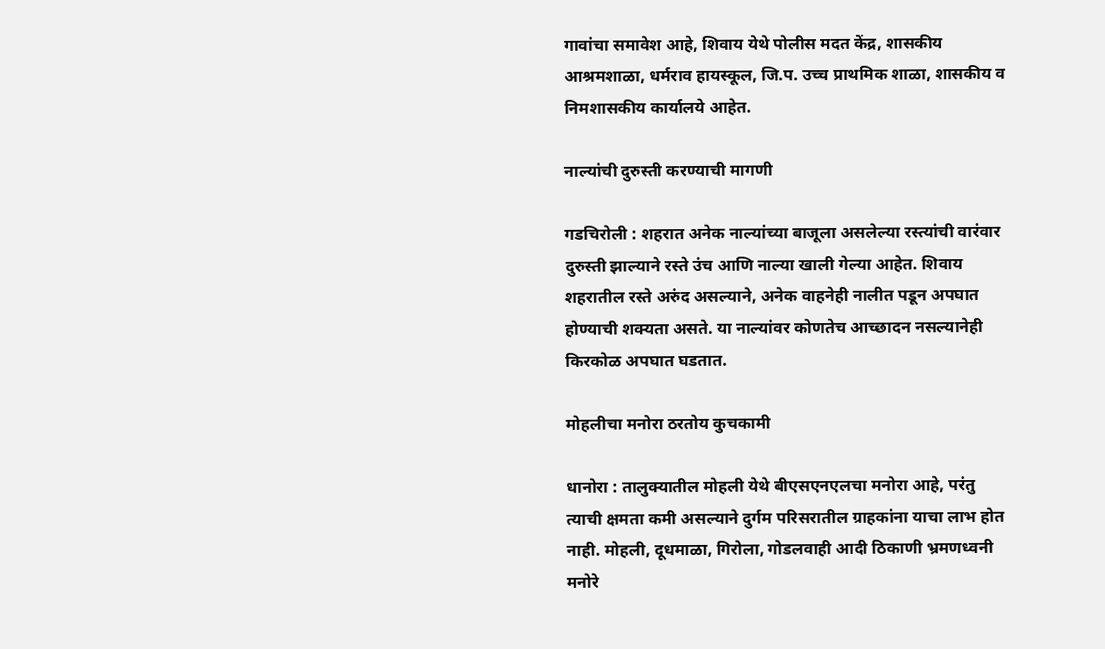गावांचा समावेश आहे, शिवाय येथे पोलीस मदत केंद्र, शासकीय आश्रमशाळा, धर्मराव हायस्कूल, जि.प. उच्च प्राथमिक शाळा, शासकीय व निमशासकीय कार्यालये आहेत.

नाल्यांची दुरुस्ती करण्याची मागणी

गडचिरोली : शहरात अनेक नाल्यांच्या बाजूला असलेल्या रस्त्यांची वारंवार दुरुस्ती झाल्याने रस्ते उंच आणि नाल्या खाली गेल्या आहेत. शिवाय शहरातील रस्ते अरुंद असल्याने, अनेक वाहनेही नालीत पडून अपघात होण्याची शक्यता असते. या नाल्यांवर कोणतेच आच्छादन नसल्यानेही किरकोळ अपघात घडतात.

मोहलीचा मनोरा ठरतोय कुचकामी

धानोरा : तालुक्यातील मोहली येथे बीएसएनएलचा मनोरा आहे, परंतु त्याची क्षमता कमी असल्याने दुर्गम परिसरातील ग्राहकांना याचा लाभ होत नाही. मोहली, दूधमाळा, गिरोला, गोडलवाही आदी ठिकाणी भ्रमणध्वनी मनोरे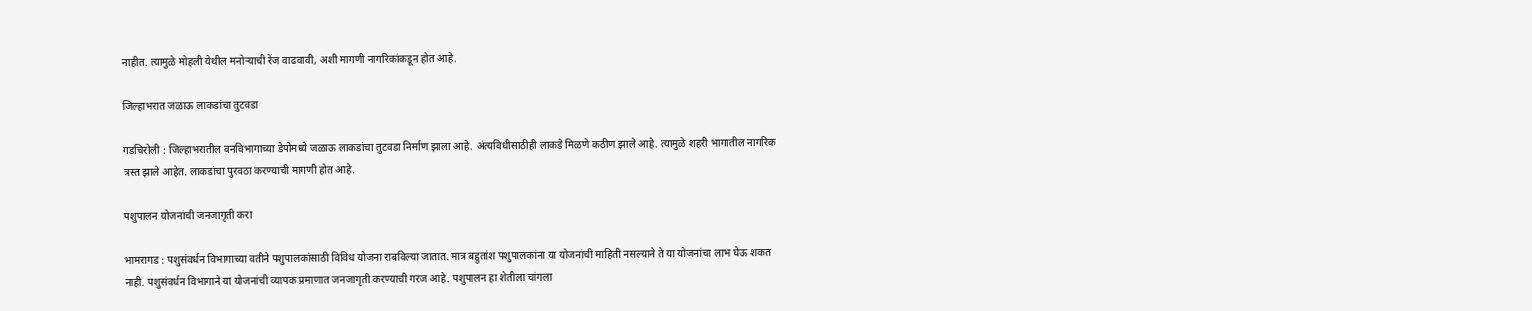नाहीत. त्यामुळे मोहली येथील मनोऱ्याची रेंज वाढवावी, अशी मागणी नागरिकांकडून होत आहे.

जिल्हाभरात जळाऊ लाकडांचा तुटवडा

गडचिरोली : जिल्हाभरातील वनविभागाच्या डेपोमध्ये जळाऊ लाकडांचा तुटवडा निर्माण झाला आहे. अंत्यविधीसाठीही लाकडे मिळणे कठीण झाले आहे. त्यामुळे शहरी भागातील नागरिक त्रस्त झाले आहेत. लाकडांचा पुरवठा करण्याची मागणी होत आहे.

पशुपालन योजनांची जनजागृती करा

भामरागड : पशुसंवर्धन विभागाच्या वतीने पशुपालकांसाठी विविध योजना राबविल्या जातात. मात्र बहुतांश पशुपालकांना या योजनांची माहिती नसल्याने ते या योजनांचा लाभ घेऊ शकत नाही. पशुसंवर्धन विभागाने या योजनांची व्यापक प्रमाणात जनजागृती करण्याची गरज आहे. पशुपालन हा शेतीला चांगला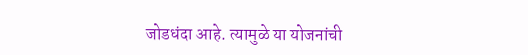जोडधंदा आहे. त्यामुळे या योजनांची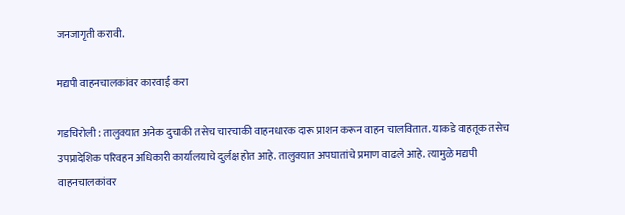जनजागृती करावी.

मद्यपी वाहनचालकांवर कारवाई करा

गडचिरोली : तालुक्यात अनेक दुचाकी तसेच चारचाकी वाहनधारक दारू प्राशन करून वाहन चालवितात. याकडे वाहतूक तसेच उपप्रादेशिक परिवहन अधिकारी कार्यालयाचे दुर्लक्ष होत आहे. तालुक्यात अपघातांचे प्रमाण वाढले आहे. त्यामुळे मद्यपी वाहनचालकांवर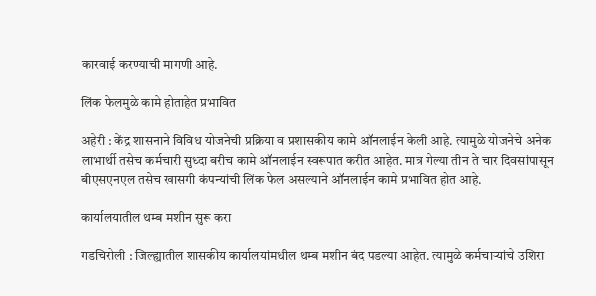कारवाई करण्याची मागणी आहे.

लिंक फेलमुळे कामे होताहेत प्रभावित

अहेरी : केंद्र शासनाने विविध योजनेची प्रक्रिया व प्रशासकीय कामे ऑनलाईन केली आहे. त्यामुळे योजनेचे अनेक लाभार्थी तसेच कर्मचारी सुध्दा बरीच कामे ऑनलाईन स्वरूपात करीत आहेत. मात्र गेल्या तीन ते चार दिवसांपासून बीएसएनएल तसेच खासगी कंपन्यांची लिंक फेल असल्याने ऑनलाईन कामे प्रभावित होत आहे.

कार्यालयातील थम्ब मशीन सुरू करा

गडचिरोली : जिल्ह्यातील शासकीय कार्यालयांमधील थम्ब मशीन बंद पडल्या आहेत. त्यामुळे कर्मचाऱ्यांचे उशिरा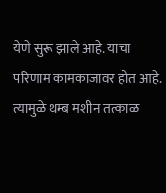येणे सुरू झाले आहे. याचा परिणाम कामकाजावर होत आहे. त्यामुळे थम्ब मशीन तत्काळ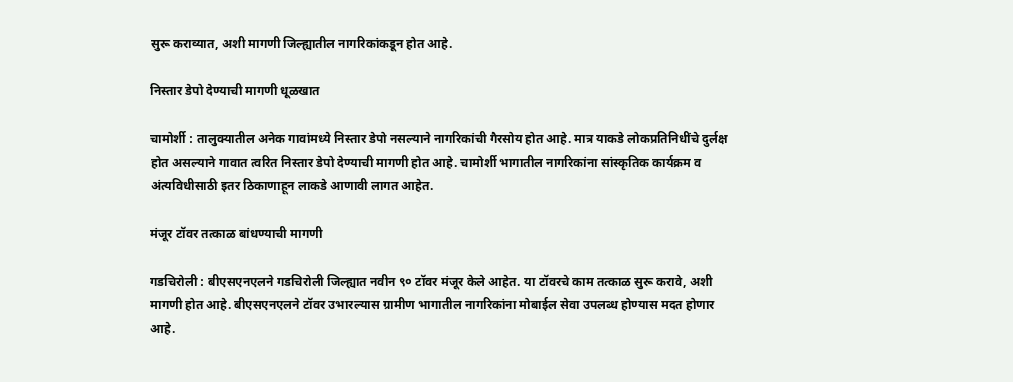सुरू कराव्यात, अशी मागणी जिल्ह्यातील नागरिकांकडून होत आहे.

निस्तार डेपो देण्याची मागणी धूळखात

चामोर्शी : तालुक्यातील अनेक गावांमध्ये निस्तार डेपो नसल्याने नागरिकांची गैरसोय होत आहे. मात्र याकडे लोकप्रतिनिधींचे दुर्लक्ष होत असल्याने गावात त्वरित निस्तार डेपो देण्याची मागणी होत आहे. चामोर्शी भागातील नागरिकांना सांस्कृतिक कार्यक्रम व अंत्यविधीसाठी इतर ठिकाणाहून लाकडे आणावी लागत आहेत.

मंजूर टॉवर तत्काळ बांधण्याची मागणी

गडचिरोली : बीएसएनएलने गडचिरोली जिल्ह्यात नवीन ९० टॉवर मंजूर केले आहेत. या टॉवरचे काम तत्काळ सुरू करावे, अशी मागणी होत आहे. बीएसएनएलने टॉवर उभारल्यास ग्रामीण भागातील नागरिकांना मोबाईल सेवा उपलब्ध होण्यास मदत होणार आहे.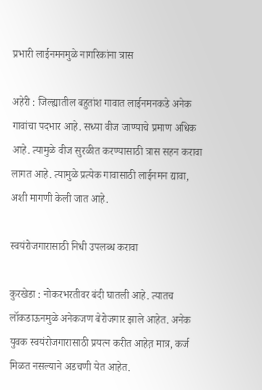प्रभारी लाईनमनमुळे नागरिकांना त्रास

अहेरी : जिल्ह्यातील बहुतांश गावात लाईनमनकडे अनेक गावांचा पदभार आहे. सध्या वीज जाण्याचे प्रमाण अधिक आहे. त्यामुळे वीज सुरळीत करण्यासाठी त्रास सहन करावा लागत आहे. त्यामुळे प्रत्येक गावासाठी लाईनमन द्यावा, अशी मागणी केली जात आहे.

स्वयंरोजगारासाठी निधी उपलब्ध करावा

कुरखेडा : नोकरभरतीवर बंदी घातली आहे. त्यातच लॉकडाऊनमुळे अनेकजण बेरोजगार झाले आहेत. अनेक युवक स्वयंरोजगारासाठी प्रयत्न करीत आहेत़ मात्र, कर्ज मिळत नसल्याने अडचणी येत आहेत.